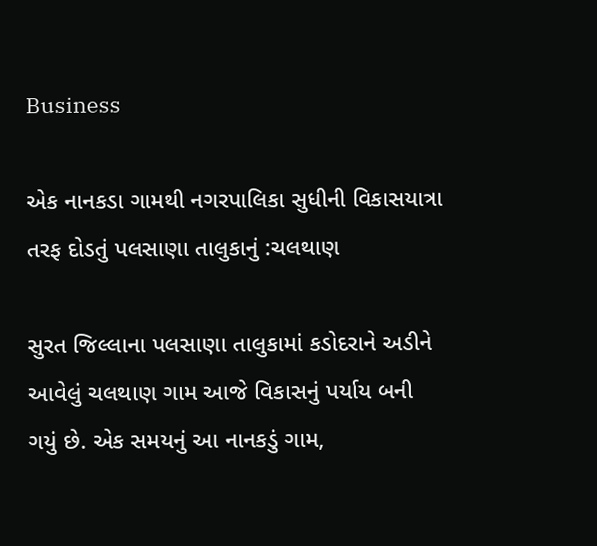Business

એક નાનકડા ગામથી નગરપાલિકા સુધીની વિકાસયાત્રા તરફ દોડતું પલસાણા તાલુકાનું :ચલથાણ

સુરત જિલ્લાના પલસાણા તાલુકામાં કડોદરાને અડીને આવેલું ચલથાણ ગામ આજે વિકાસનું પર્યાય બની ગયું છે. એક સમયનું આ નાનકડું ગામ,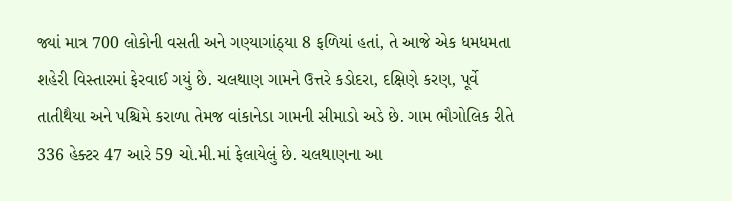જ્યાં માત્ર 700 લોકોની વસતી અને ગણ્યાગાંઠ્યા 8 ફળિયાં હતાં, તે આજે એક ધમધમતા શહેરી વિસ્તારમાં ફેરવાઈ ગયું છે. ચલથાણ ગામને ઉત્તરે કડોદરા, દક્ષિણે કરણ, પૂર્વે તાતીથૈયા અને પશ્ચિમે કરાળા તેમજ વાંકાનેડા ગામની સીમાડો અડે છે. ગામ ભૌગોલિક રીતે 336 હેક્ટર 47 આરે 59 ચો.મી.માં ફેલાયેલું છે. ચલથાણના આ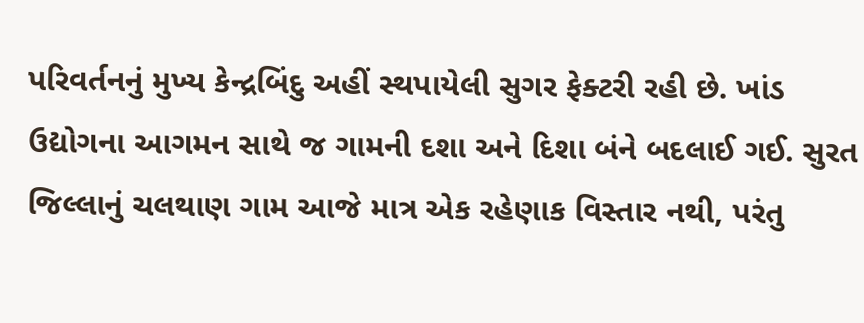પરિવર્તનનું મુખ્ય કેન્દ્રબિંદુ અહીં સ્થપાયેલી સુગર ફેક્ટરી રહી છે. ખાંડ ઉદ્યોગના આગમન સાથે જ ગામની દશા અને દિશા બંને બદલાઈ ગઈ. સુરત જિલ્લાનું ચલથાણ ગામ આજે માત્ર એક રહેણાક વિસ્તાર નથી, પરંતુ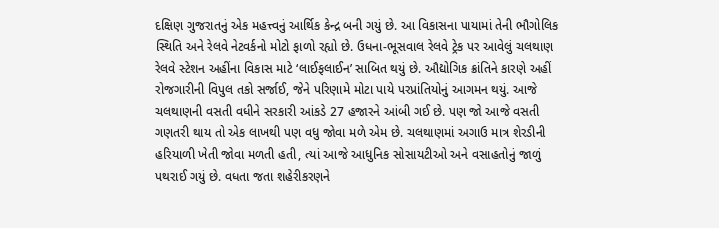દક્ષિણ ગુજરાતનું એક મહત્ત્વનું આર્થિક કેન્દ્ર બની ગયું છે. આ વિકાસના પાયામાં તેની ભૌગોલિક સ્થિતિ અને રેલવે નેટવર્કનો મોટો ફાળો રહ્યો છે. ઉધના-ભૂસવાલ રેલવે ટ્રેક પર આવેલું ચલથાણ રેલવે સ્ટેશન અહીંના વિકાસ માટે ‘લાઈફલાઈન’ સાબિત થયું છે. ઔદ્યોગિક ક્રાંતિને કારણે અહીં રોજગારીની વિપુલ તકો સર્જાઈ, જેને પરિણામે મોટા પાયે પરપ્રાંતિયોનું આગમન થયું. આજે ચલથાણની વસતી વધીને સરકારી આંકડે 27 હજારને આંબી ગઈ છે. પણ જો આજે વસતી ગણતરી થાય તો એક લાખથી પણ વધુ જોવા મળે એમ છે. ચલથાણમાં અગાઉ માત્ર શેરડીની હરિયાળી ખેતી જોવા મળતી હતી, ત્યાં આજે આધુનિક સોસાયટીઓ અને વસાહતોનું જાળું પથરાઈ ગયું છે. વધતા જતા શહેરીકરણને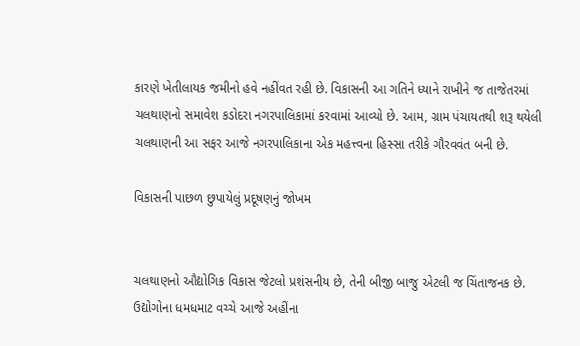કારણે ખેતીલાયક જમીનો હવે નહીંવત રહી છે. વિકાસની આ ગતિને ધ્યાને રાખીને જ તાજેતરમાં ચલથાણનો સમાવેશ કડોદરા નગરપાલિકામાં કરવામાં આવ્યો છે. આમ, ગ્રામ પંચાયતથી શરૂ થયેલી ચલથાણની આ સફર આજે નગરપાલિકાના એક મહત્ત્વના હિસ્સા તરીકે ગૌરવવંત બની છે.

વિકાસની પાછળ છુપાયેલું પ્રદૂષણનું જોખમ


ચલથાણનો ઔદ્યોગિક વિકાસ જેટલો પ્રશંસનીય છે, તેની બીજી બાજુ એટલી જ ચિંતાજનક છે. ઉદ્યોગોના ધમધમાટ વચ્ચે આજે અહીંના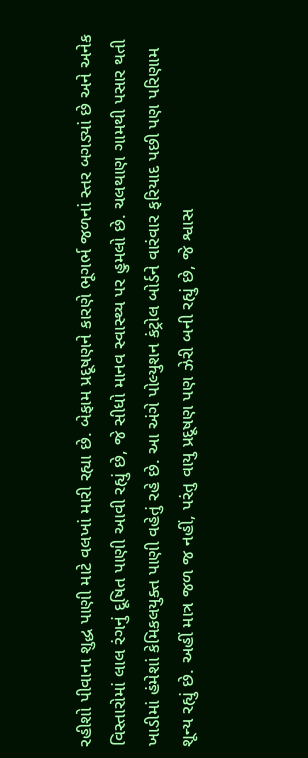રહીશો પીવાના શુદ્ધ પાણી માટે વલખાં મારી રહ્યા છે. બેફામ પ્રદૂષણને કારણે ભૂગર્ભ જળનાં સ્તર બગડ્યાં છે અને અનેક વિસ્તારોમાં લાલ રંગનું દૂષિત પાણી આવી રહ્યું છે, જે સીધો માનવ સ્વાસ્થ્ય પર હુમલો છે. ચલથાણ ગામથી પસાર થતી ખાડીમાં હંમેશાં કેમિકલયુક્ત પાણી વહેતું રહે છે. આ અંગે પોલ્યુશન કંટ્રોલ બોર્ડને વારંવાર ફરિયાદ પછી પણ પરિણામ શૂન્ય રહ્યું છે. અહીં માત્ર જળ જ નહીં, પરંતુ વાયુ પ્રદૂષણ પણ ઝેરી બની રહ્યું છે, જે શ્વાસ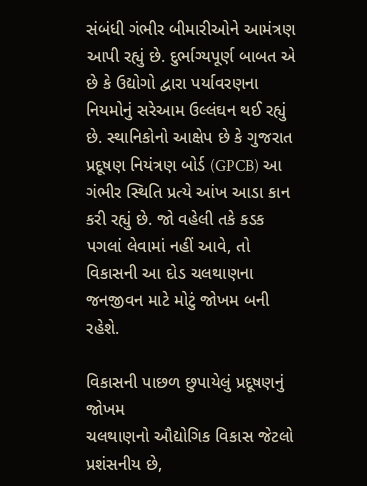સંબંધી ગંભીર બીમારીઓને આમંત્રણ આપી રહ્યું છે. દુર્ભાગ્યપૂર્ણ બાબત એ છે કે ઉદ્યોગો દ્વારા પર્યાવરણના નિયમોનું સરેઆમ ઉલ્લંઘન થઈ રહ્યું છે. સ્થાનિકોનો આક્ષેપ છે કે ગુજરાત પ્રદૂષણ નિયંત્રણ બોર્ડ (GPCB) આ ગંભીર સ્થિતિ પ્રત્યે આંખ આડા કાન કરી રહ્યું છે. જો વહેલી તકે કડક પગલાં લેવામાં નહીં આવે, તો વિકાસની આ દોડ ચલથાણના જનજીવન માટે મોટું જોખમ બની રહેશે.

વિકાસની પાછળ છુપાયેલું પ્રદૂષણનું જોખમ
ચલથાણનો ઔદ્યોગિક વિકાસ જેટલો પ્રશંસનીય છે,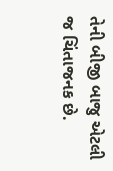તેની બીજી બાજુ એટલી જ ચિંતાજનક છે.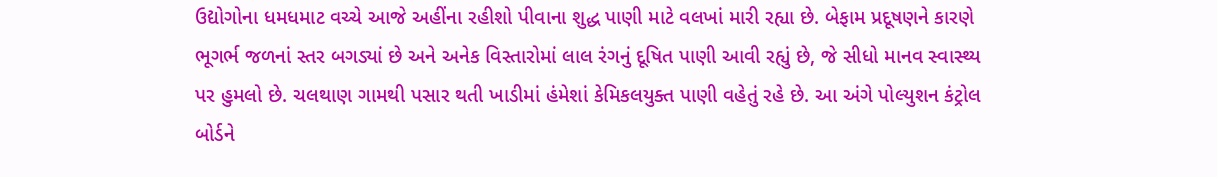ઉદ્યોગોના ધમધમાટ વચ્ચે આજે અહીંના રહીશો પીવાના શુદ્ધ પાણી માટે વલખાં મારી રહ્યા છે. બેફામ પ્રદૂષણને કારણે ભૂગર્ભ જળનાં સ્તર બગડ્યાં છે અને અનેક વિસ્તારોમાં લાલ રંગનું દૂષિત પાણી આવી રહ્યું છે, જે સીધો માનવ સ્વાસ્થ્ય પર હુમલો છે. ચલથાણ ગામથી પસાર થતી ખાડીમાં હંમેશાં કેમિકલયુક્ત પાણી વહેતું રહે છે. આ અંગે પોલ્યુશન કંટ્રોલ બોર્ડને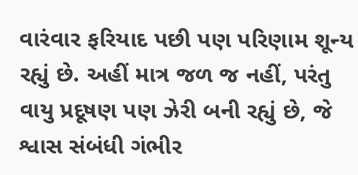વારંવાર ફરિયાદ પછી પણ પરિણામ શૂન્ય રહ્યું છે. અહીં માત્ર જળ જ નહીં, પરંતુ વાયુ પ્રદૂષણ પણ ઝેરી બની રહ્યું છે, જે શ્વાસ સંબંધી ગંભીર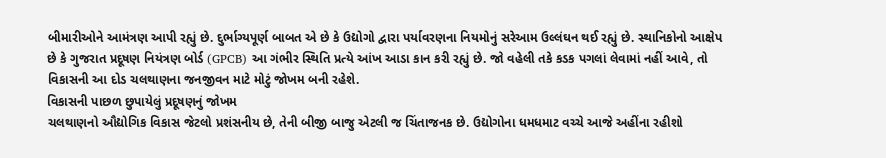બીમારીઓને આમંત્રણ આપી રહ્યું છે. દુર્ભાગ્યપૂર્ણ બાબત એ છે કે ઉદ્યોગો દ્વારા પર્યાવરણના નિયમોનું સરેઆમ ઉલ્લંઘન થઈ રહ્યું છે. સ્થાનિકોનો આક્ષેપ છે કે ગુજરાત પ્રદૂષણ નિયંત્રણ બોર્ડ (GPCB) આ ગંભીર સ્થિતિ પ્રત્યે આંખ આડા કાન કરી રહ્યું છે. જો વહેલી તકે કડક પગલાં લેવામાં નહીં આવે, તો વિકાસની આ દોડ ચલથાણના જનજીવન માટે મોટું જોખમ બની રહેશે.
વિકાસની પાછળ છુપાયેલું પ્રદૂષણનું જોખમ
ચલથાણનો ઔદ્યોગિક વિકાસ જેટલો પ્રશંસનીય છે, તેની બીજી બાજુ એટલી જ ચિંતાજનક છે. ઉદ્યોગોના ધમધમાટ વચ્ચે આજે અહીંના રહીશો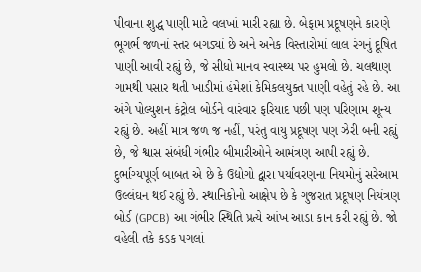પીવાના શુદ્ધ પાણી માટે વલખાં મારી રહ્યા છે. બેફામ પ્રદૂષણને કારણે ભૂગર્ભ જળનાં સ્તર બગડ્યાં છે અને અનેક વિસ્તારોમાં લાલ રંગનું દૂષિત પાણી આવી રહ્યું છે, જે સીધો માનવ સ્વાસ્થ્ય પર હુમલો છે. ચલથાણ ગામથી પસાર થતી ખાડીમાં હંમેશાં કેમિકલયુક્ત પાણી વહેતું રહે છે. આ અંગે પોલ્યુશન કંટ્રોલ બોર્ડને વારંવાર ફરિયાદ પછી પણ પરિણામ શૂન્ય રહ્યું છે. અહીં માત્ર જળ જ નહીં, પરંતુ વાયુ પ્રદૂષણ પણ ઝેરી બની રહ્યું છે, જે શ્વાસ સંબંધી ગંભીર બીમારીઓને આમંત્રણ આપી રહ્યું છે. દુર્ભાગ્યપૂર્ણ બાબત એ છે કે ઉદ્યોગો દ્વારા પર્યાવરણના નિયમોનું સરેઆમ ઉલ્લંઘન થઈ રહ્યું છે. સ્થાનિકોનો આક્ષેપ છે કે ગુજરાત પ્રદૂષણ નિયંત્રણ બોર્ડ (GPCB) આ ગંભીર સ્થિતિ પ્રત્યે આંખ આડા કાન કરી રહ્યું છે. જો વહેલી તકે કડક પગલાં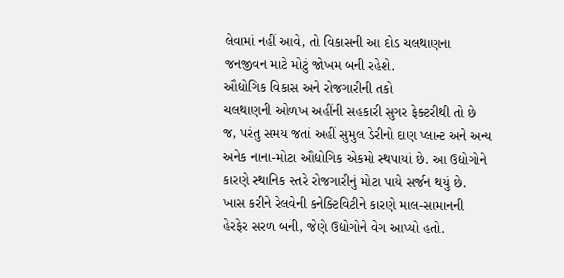લેવામાં નહીં આવે, તો વિકાસની આ દોડ ચલથાણના જનજીવન માટે મોટું જોખમ બની રહેશે.
ઔદ્યોગિક વિકાસ અને રોજગારીની તકો
ચલથાણની ઓળખ અહીંની સહકારી સુગર ફેક્ટરીથી તો છે જ, પરંતુ સમય જતાં અહીં સુમુલ ડેરીનો દાણ પ્લાન્ટ અને અન્ય અનેક નાના-મોટા ઔદ્યોગિક એકમો સ્થપાયાં છે. આ ઉદ્યોગોને કારણે સ્થાનિક સ્તરે રોજગારીનું મોટા પાયે સર્જન થયું છે. ખાસ કરીને રેલવેની કનેક્ટિવિટીને કારણે માલ-સામાનની હેરફેર સરળ બની, જેણે ઉદ્યોગોને વેગ આપ્યો હતો.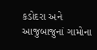કડોદરા અને આજુબાજુનાં ગામોના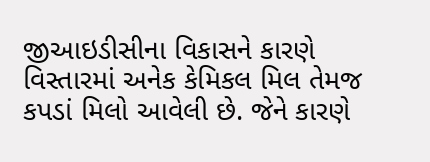જીઆઇડીસીના વિકાસને કારણે વિસ્તારમાં અનેક કેમિકલ મિલ તેમજ કપડાં મિલો આવેલી છે. જેને કારણે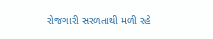રોજગારી સરળતાથી મળી રહે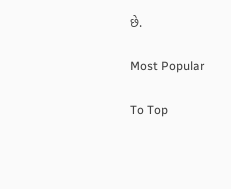છે.

Most Popular

To Top